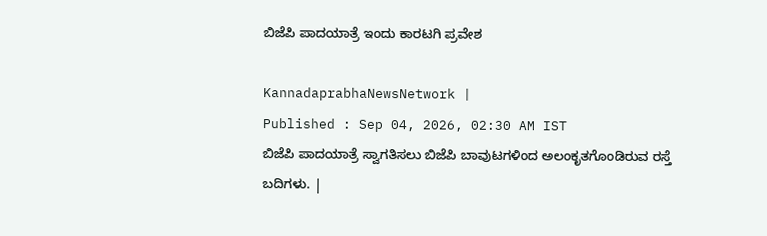ಬಿಜೆಪಿ ಪಾದಯಾತ್ರೆ ಇಂದು ಕಾರಟಗಿ ಪ್ರವೇಶ

KannadaprabhaNewsNetwork |
Published : Sep 04, 2026, 02:30 AM IST
ಬಿಜೆಪಿ ಪಾದಯಾತ್ರೆ ಸ್ವಾಗತಿಸಲು ಬಿಜೆಪಿ ಬಾವುಟಗಳಿಂದ ಅಲಂಕೃತಗೊಂಡಿರುವ ರಸ್ತೆ ಬದಿಗಳು. |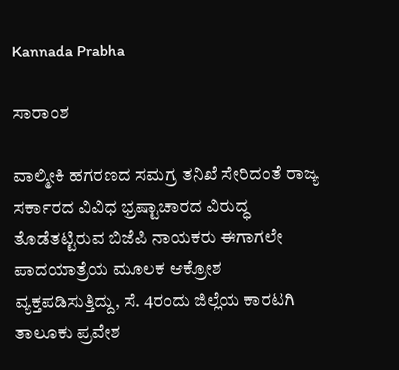Kannada Prabha

ಸಾರಾಂಶ

ವಾಲ್ಮೀಕಿ ಹಗರಣದ ಸಮಗ್ರ ತನಿಖೆ ಸೇರಿದಂತೆ ರಾಜ್ಯ ಸರ್ಕಾರದ ವಿವಿಧ ಭ್ರಷ್ಟಾಚಾರದ ವಿರುದ್ಧ ತೊಡೆತಟ್ಟಿರುವ ಬಿಜೆಪಿ ನಾಯಕರು ಈಗಾಗಲೇ ಪಾದಯಾತ್ರೆಯ ಮೂಲಕ ಆಕ್ರೋಶ ವ್ಯಕ್ತಪಡಿಸುತ್ತಿದ್ದು, ಸೆ. 4ರಂದು ಜಿಲ್ಲೆಯ ಕಾರಟಗಿ ತಾಲೂಕು ಪ್ರವೇಶ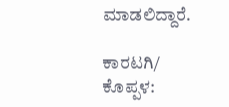ಮಾಡಲಿದ್ದಾರೆ.

ಕಾರಟಗಿ/ ಕೊಪ್ಪಳ: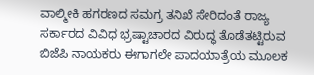ವಾಲ್ಮೀಕಿ ಹಗರಣದ ಸಮಗ್ರ ತನಿಖೆ ಸೇರಿದಂತೆ ರಾಜ್ಯ ಸರ್ಕಾರದ ವಿವಿಧ ಭ್ರಷ್ಟಾಚಾರದ ವಿರುದ್ಧ ತೊಡೆತಟ್ಟಿರುವ ಬಿಜೆಪಿ ನಾಯಕರು ಈಗಾಗಲೇ ಪಾದಯಾತ್ರೆಯ ಮೂಲಕ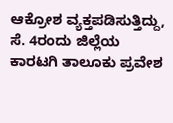ಆಕ್ರೋಶ ವ್ಯಕ್ತಪಡಿಸುತ್ತಿದ್ದು, ಸೆ. 4ರಂದು ಜಿಲ್ಲೆಯ ಕಾರಟಗಿ ತಾಲೂಕು ಪ್ರವೇಶ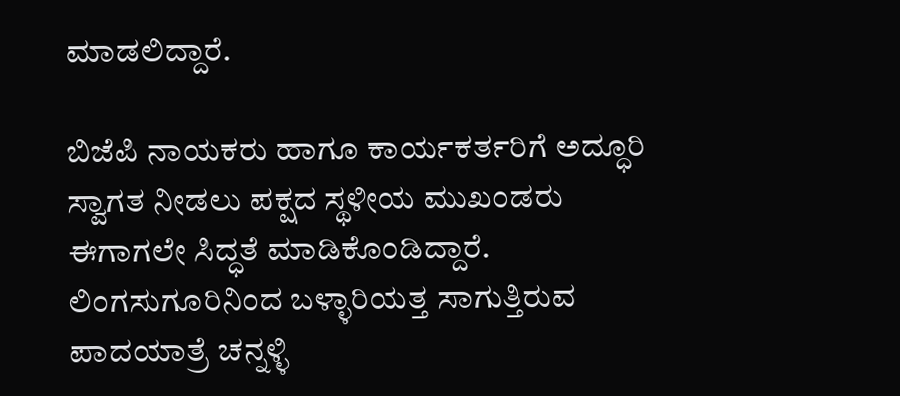ಮಾಡಲಿದ್ದಾರೆ.

ಬಿಜೆಪಿ ನಾಯಕರು ಹಾಗೂ ಕಾರ್ಯಕರ್ತರಿಗೆ ಅದ್ಧೂರಿ ಸ್ವಾಗತ ನೀಡಲು ಪಕ್ಷದ ಸ್ಥಳೀಯ ಮುಖಂಡರು ಈಗಾಗಲೇ ಸಿದ್ಧತೆ ಮಾಡಿಕೊಂಡಿದ್ದಾರೆ. ಲಿಂಗಸುಗೂರಿನಿಂದ ಬಳ್ಳಾರಿಯತ್ತ ಸಾಗುತ್ತಿರುವ ಪಾದಯಾತ್ರೆ ಚನ್ನಳ್ಳಿ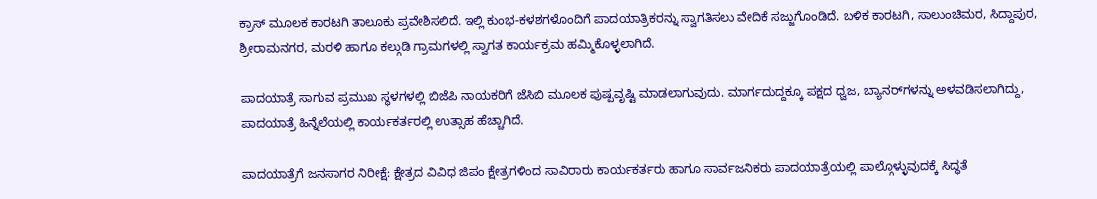ಕ್ರಾಸ್ ಮೂಲಕ ಕಾರಟಗಿ ತಾಲೂಕು ಪ್ರವೇಶಿಸಲಿದೆ. ಇಲ್ಲಿ ಕುಂಭ-ಕಳಶಗಳೊಂದಿಗೆ ಪಾದಯಾತ್ರಿಕರನ್ನು ಸ್ವಾಗತಿಸಲು ವೇದಿಕೆ ಸಜ್ಜುಗೊಂಡಿದೆ. ಬಳಿಕ ಕಾರಟಗಿ, ಸಾಲುಂಚಿಮರ, ಸಿದ್ದಾಪುರ, ಶ್ರೀರಾಮನಗರ, ಮರಳಿ ಹಾಗೂ ಕಲ್ಗುಡಿ ಗ್ರಾಮಗಳಲ್ಲಿ ಸ್ವಾಗತ ಕಾರ್ಯಕ್ರಮ ಹಮ್ಮಿಕೊಳ್ಳಲಾಗಿದೆ.

ಪಾದಯಾತ್ರೆ ಸಾಗುವ ಪ್ರಮುಖ ಸ್ಥಳಗಳಲ್ಲಿ ಬಿಜೆಪಿ ನಾಯಕರಿಗೆ ಜೆಸಿಬಿ ಮೂಲಕ ಪುಷ್ಪವೃಷ್ಟಿ ಮಾಡಲಾಗುವುದು. ಮಾರ್ಗದುದ್ದಕ್ಕೂ ಪಕ್ಷದ ಧ್ವಜ, ಬ್ಯಾನರ್‌ಗಳನ್ನು ಅಳವಡಿಸಲಾಗಿದ್ದು, ಪಾದಯಾತ್ರೆ ಹಿನ್ನೆಲೆಯಲ್ಲಿ ಕಾರ್ಯಕರ್ತರಲ್ಲಿ ಉತ್ಸಾಹ ಹೆಚ್ಚಾಗಿದೆ.

ಪಾದಯಾತ್ರೆಗೆ ಜನಸಾಗರ ನಿರೀಕ್ಷೆ: ಕ್ಷೇತ್ರದ ವಿವಿಧ ಜಿಪಂ ಕ್ಷೇತ್ರಗಳಿಂದ ಸಾವಿರಾರು ಕಾರ್ಯಕರ್ತರು ಹಾಗೂ ಸಾರ್ವಜನಿಕರು ಪಾದಯಾತ್ರೆಯಲ್ಲಿ ಪಾಲ್ಗೊಳ್ಳುವುದಕ್ಕೆ ಸಿದ್ಧತೆ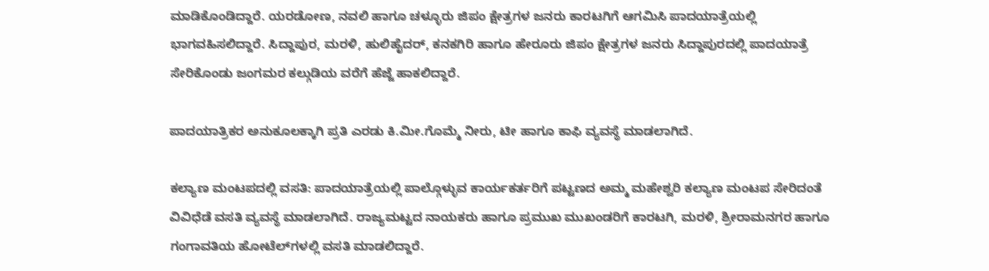ಮಾಡಿಕೊಂಡಿದ್ದಾರೆ. ಯರಡೋಣ, ನವಲಿ ಹಾಗೂ ಚಳ್ಳೂರು ಜಿಪಂ ಕ್ಷೇತ್ರಗಳ ಜನರು ಕಾರಟಗಿಗೆ ಆಗಮಿಸಿ ಪಾದಯಾತ್ರೆಯಲ್ಲಿ ಭಾಗವಹಿಸಲಿದ್ದಾರೆ. ಸಿದ್ದಾಪುರ, ಮರಳಿ, ಹುಲಿಹೈದರ್, ಕನಕಗಿರಿ ಹಾಗೂ ಹೇರೂರು ಜಿಪಂ ಕ್ಷೇತ್ರಗಳ ಜನರು ಸಿದ್ದಾಪುರದಲ್ಲಿ ಪಾದಯಾತ್ರೆ ಸೇರಿಕೊಂಡು ಜಂಗಮರ ಕಲ್ಗುಡಿಯ ವರೆಗೆ ಹೆಜ್ಜೆ ಹಾಕಲಿದ್ದಾರೆ.

ಪಾದಯಾತ್ರಿಕರ ಅನುಕೂಲಕ್ಕಾಗಿ ಪ್ರತಿ ಎರಡು ಕಿ.ಮೀ.ಗೊಮ್ಮೆ ನೀರು, ಟೀ ಹಾಗೂ ಕಾಫಿ ವ್ಯವಸ್ಥೆ ಮಾಡಲಾಗಿದೆ.

ಕಲ್ಯಾಣ ಮಂಟಪದಲ್ಲಿ ವಸತಿ: ಪಾದಯಾತ್ರೆಯಲ್ಲಿ ಪಾಲ್ಗೊಳ್ಳುವ ಕಾರ್ಯಕರ್ತರಿಗೆ ಪಟ್ಟಣದ ಅಮ್ಮ ಮಹೇಶ್ವರಿ ಕಲ್ಯಾಣ ಮಂಟಪ ಸೇರಿದಂತೆ ವಿವಿಧೆಡೆ ವಸತಿ ವ್ಯವಸ್ಥೆ ಮಾಡಲಾಗಿದೆ. ರಾಜ್ಯಮಟ್ಟದ ನಾಯಕರು ಹಾಗೂ ಪ್ರಮುಖ ಮುಖಂಡರಿಗೆ ಕಾರಟಗಿ, ಮರಳಿ, ಶ್ರೀರಾಮನಗರ ಹಾಗೂ ಗಂಗಾವತಿಯ ಹೋಟೆಲ್‌ಗಳಲ್ಲಿ ವಸತಿ ಮಾಡಲಿದ್ದಾರೆ.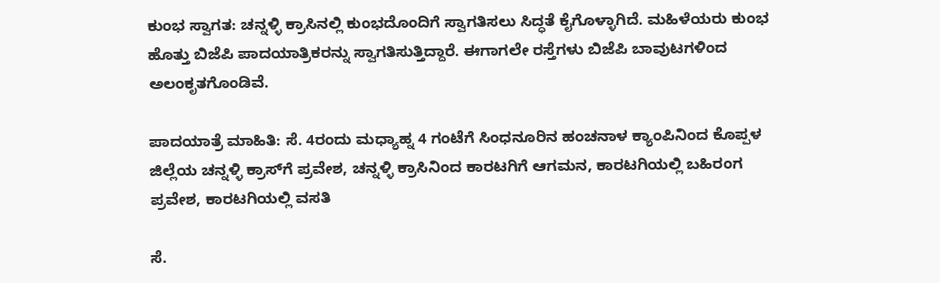ಕುಂಭ ಸ್ವಾಗತ: ಚನ್ನಳ್ಳಿ ಕ್ರಾಸಿನಲ್ಲಿ ಕುಂಭದೊಂದಿಗೆ ಸ್ವಾಗತಿಸಲು ಸಿದ್ಧತೆ ಕೈಗೊಳ್ಳಾಗಿದೆ. ಮಹಿಳೆಯರು ಕುಂಭ ಹೊತ್ತು ಬಿಜೆಪಿ ಪಾದಯಾತ್ರಿಕರನ್ನು ಸ್ವಾಗತಿಸುತ್ತಿದ್ದಾರೆ. ಈಗಾಗಲೇ ರಸ್ತೆಗಳು ಬಿಜೆಪಿ ಬಾವುಟಗಳಿಂದ ಅಲಂಕೃತಗೊಂಡಿವೆ.

ಪಾದಯಾತ್ರೆ ಮಾಹಿತಿ: ಸೆ. 4ರಂದು ಮಧ್ಯಾಹ್ನ 4 ಗಂಟೆಗೆ ಸಿಂಧನೂರಿನ ಹಂಚನಾಳ ಕ್ಯಾಂಪಿನಿಂದ ಕೊಪ್ಪಳ ಜಿಲ್ಲೆಯ ಚನ್ನಳ್ಳಿ ಕ್ರಾಸ್‌ಗೆ ಪ್ರವೇಶ, ಚನ್ನಳ್ಳಿ ಕ್ರಾಸಿನಿಂದ ಕಾರಟಗಿಗೆ ಆಗಮನ, ಕಾರಟಗಿಯಲ್ಲಿ ಬಹಿರಂಗ ಪ್ರವೇಶ, ಕಾರಟಗಿಯಲ್ಲಿ ವಸತಿ

ಸೆ.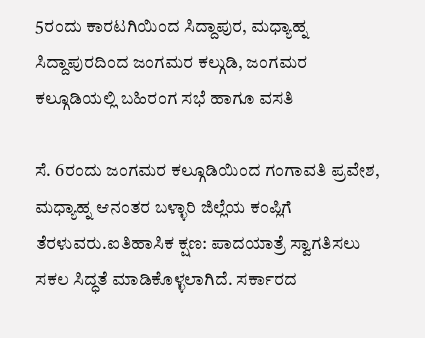5ರಂದು ಕಾರಟಗಿಯಿಂದ ಸಿದ್ದಾಪುರ, ಮಧ್ಯಾಹ್ನ ಸಿದ್ದಾಪುರದಿಂದ ಜಂಗಮರ ಕಲ್ಗುಡಿ, ಜಂಗಮರ ಕಲ್ಗೂಡಿಯಲ್ಲಿ ಬಹಿರಂಗ ಸಭೆ ಹಾಗೂ ವಸತಿ

ಸೆ. 6ರಂದು ಜಂಗಮರ ಕಲ್ಗೂಡಿಯಿಂದ ಗಂಗಾವತಿ ಪ್ರವೇಶ, ಮಧ್ಯಾಹ್ನ ಆನಂತರ ಬಳ್ಳಾರಿ ಜಿಲ್ಲೆಯ ಕಂಪ್ಲಿಗೆ ತೆರಳುವರು.ಐತಿಹಾಸಿಕ ಕ್ಷಣ: ಪಾದಯಾತ್ರೆ ಸ್ವಾಗತಿಸಲು ಸಕಲ ಸಿದ್ಧತೆ ಮಾಡಿಕೊಳ್ಳಲಾಗಿದೆ. ಸರ್ಕಾರದ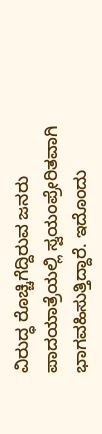ವಿರುದ್ಧ ರೊಚ್ಚಿಗೆದ್ದಿರುವ ಜನರು ಪಾದಯಾತ್ರೆಯಲ್ಲಿ ಸ್ವಯಂಪ್ರೇರಿತವಾಗಿ ಭಾಗವಹಿಸುತ್ತಿದ್ದಾರೆ. ಇದೊಂದು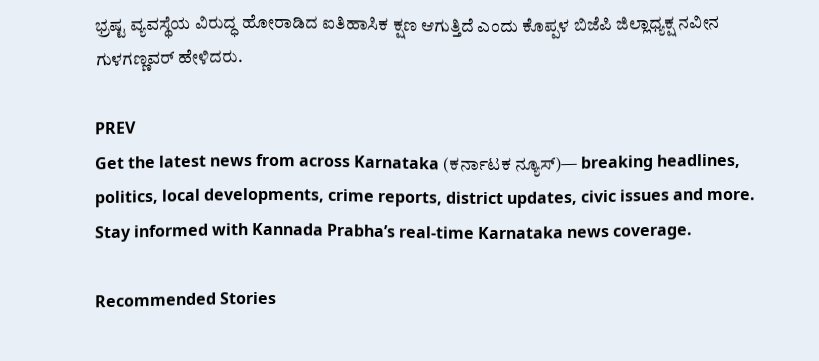ಭ್ರಷ್ಟ ವ್ಯವಸ್ಥೆಯ ವಿರುದ್ಧ ಹೋರಾಡಿದ ಐತಿಹಾಸಿಕ ಕ್ಷಣ ಆಗುತ್ತಿದೆ ಎಂದು ಕೊಪ್ಪಳ ಬಿಜೆಪಿ ಜಿಲ್ಲಾಧ್ಯಕ್ಷ ನವೀನ ಗುಳಗಣ್ಣವರ್ ಹೇಳಿದರು.

PREV
Get the latest news from across Karnataka (ಕರ್ನಾಟಕ ನ್ಯೂಸ್)— breaking headlines, politics, local developments, crime reports, district updates, civic issues and more. Stay informed with Kannada Prabha’s real‑time Karnataka news coverage.

Recommended Stories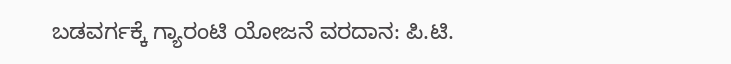ಬಡವರ್ಗಕ್ಕೆ ಗ್ಯಾರಂಟಿ ಯೋಜನೆ ವರದಾನ: ಪಿ.ಟಿ.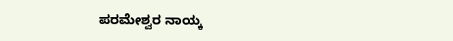ಪರಮೇಶ್ವರ ನಾಯ್ಕ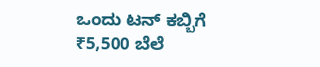ಒಂದು ಟನ್ ಕಬ್ಬಿಗೆ ₹5,500 ಬೆಲೆ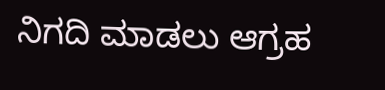ನಿಗದಿ ಮಾಡಲು ಆಗ್ರಹ